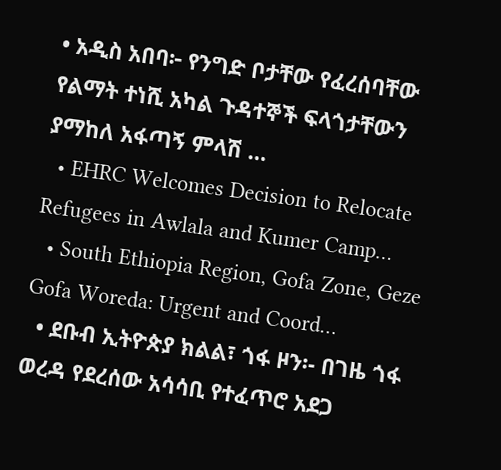• አዲስ አበባ፦ የንግድ ቦታቸው የፈረሰባቸው የልማት ተነሺ አካል ጉዳተኞች ፍላጎታቸውን ያማከለ አፋጣኝ ምላሽ …
  • EHRC Welcomes Decision to Relocate Refugees in Awlala and Kumer Camp…
  • South Ethiopia Region, Gofa Zone, Geze Gofa Woreda: Urgent and Coord…
  • ደቡብ ኢትዮጵያ ክልል፣ ጎፋ ዞን፡- በገዜ ጎፋ ወረዳ የደረሰው አሳሳቢ የተፈጥሮ አደጋ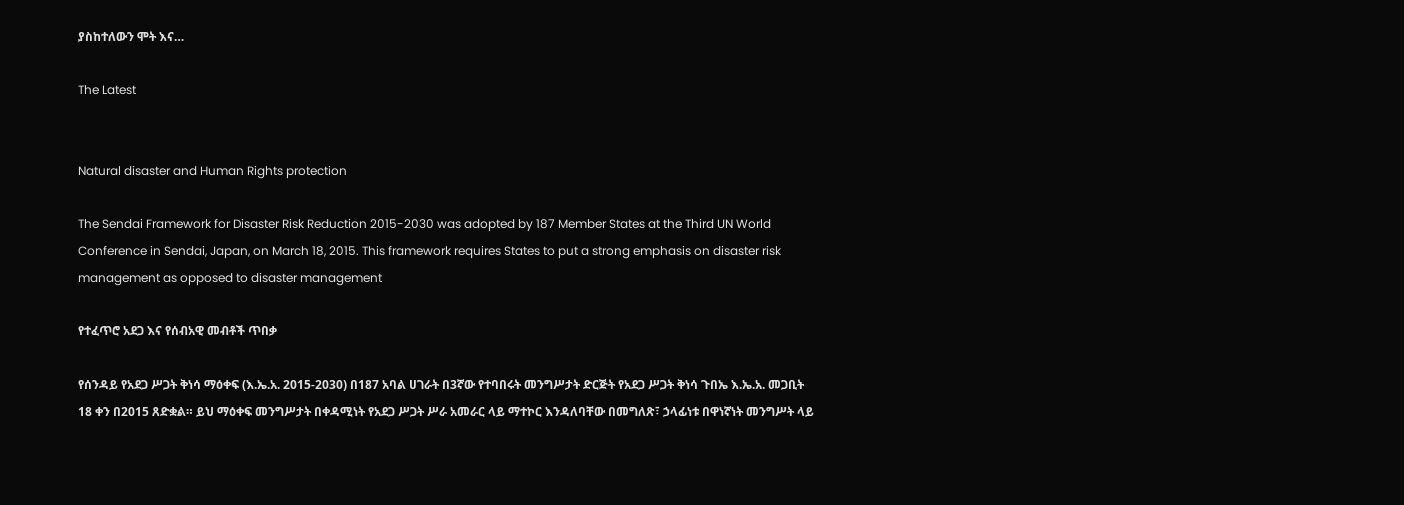ያስከተለውን ሞት እና…

The Latest


Natural disaster and Human Rights protection

The Sendai Framework for Disaster Risk Reduction 2015-2030 was adopted by 187 Member States at the Third UN World Conference in Sendai, Japan, on March 18, 2015. This framework requires States to put a strong emphasis on disaster risk management as opposed to disaster management

የተፈጥሮ አደጋ እና የሰብአዊ መብቶች ጥበቃ

የሰንዳይ የአደጋ ሥጋት ቅነሳ ማዕቀፍ (እ.ኤ.አ. 2015-2030) በ187 አባል ሀገራት በ3ኛው የተባበሩት መንግሥታት ድርጅት የአደጋ ሥጋት ቅነሳ ጉበኤ እ.ኤ.አ. መጋቢት 18 ቀን በ2015 ጸድቋል። ይህ ማዕቀፍ መንግሥታት በቀዳሚነት የአደጋ ሥጋት ሥራ አመራር ላይ ማተኮር እንዳለባቸው በመግለጽ፣ ኃላፊነቱ በዋነኛነት መንግሥት ላይ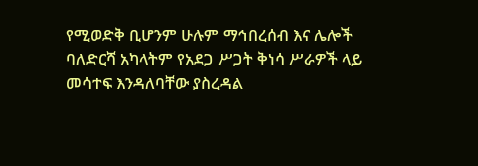የሚወድቅ ቢሆንም ሁሉም ማኅበረሰብ እና ሌሎች ባለድርሻ አካላትም የአደጋ ሥጋት ቅነሳ ሥራዎች ላይ መሳተፍ እንዳለባቸው ያስረዳል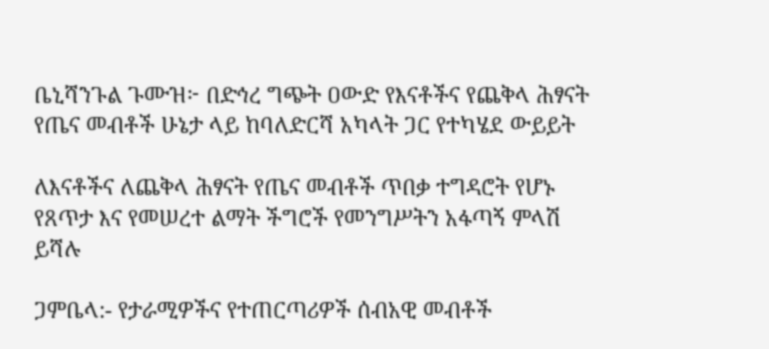ቤኒሻንጉል ጉሙዝ፦ በድኅረ ግጭት ዐውድ የእናቶችና የጨቅላ ሕፃናት የጤና መብቶች ሁኔታ ላይ ከባለድርሻ አካላት ጋር የተካሄደ ውይይት

ለእናቶችና ለጨቅላ ሕፃናት የጤና መብቶች ጥበቃ ተግዳሮት የሆኑ የጸጥታ እና የመሠረተ ልማት ችግሮች የመንግሥትን አፋጣኝ ምላሽ ይሻሉ

ጋምቤላ:- የታራሚዎችና የተጠርጣሪዎች ሰብአዊ መብቶች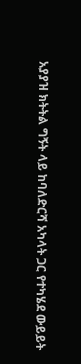አያያዝ ክትትል ግኝት ላይ ከባለድርሻ አካላት ጋር የተካሄደ ውይይት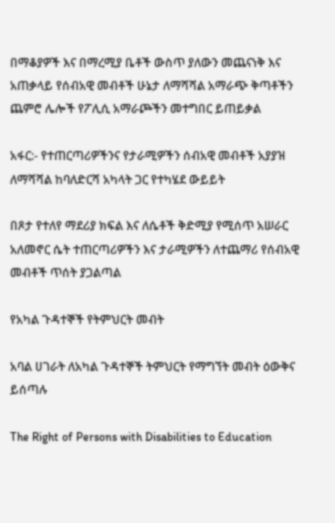በማቆያዎች እና በማረሚያ ቤቶች ውስጥ ያለውን መጨናነቅ እና አጠቃላይ የሰብአዊ መብቶች ሁኔታ ለማሻሻል አማራጭ ቅጣቶችን ጨምሮ ሌሎች የፖሊሲ አማራጮችን መተግበር ይጠይቃል

አፋር:- የተጠርጣሪዎችንና የታራሚዎችን ሰብአዊ መብቶች አያያዝ ለማሻሻል ከባለድርሻ አካላት ጋር የተካሄደ ውይይት

በጾታ የተለየ ማደሪያ ክፍል እና ለሴቶች ቅድሚያ የሚሰጥ አሠራር አለመኖር ሴት ተጠርጣሪዎችን እና ታራሚዎችን ለተጨማሪ የሰብአዊ መብቶች ጥሰት ያጋልጣል

የአካል ጉዳተኞች የትምህርት መብት

አባል ሀገራት ለአካል ጉዳተኞች ትምህርት የማግኘት መብት ዕውቅና ይሰጣሉ

The Right of Persons with Disabilities to Education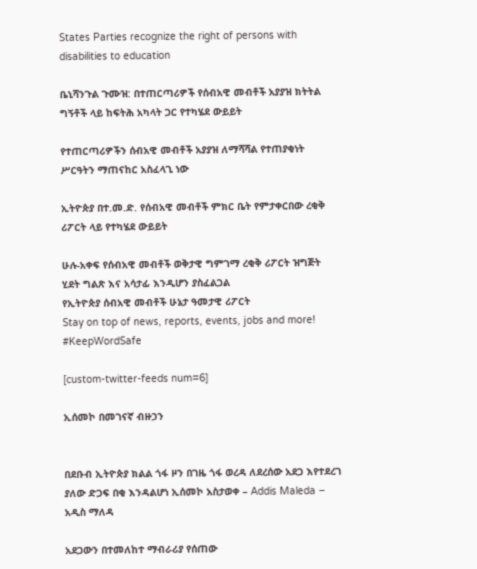States Parties recognize the right of persons with disabilities to education

ቤኒሻንጉል ጉሙዝ: በተጠርጣሪዎች የሰብአዊ መብቶች አያያዝ ክትትል ግኝቶች ላይ ከፍትሕ አካላት ጋር የተካሄደ ውይይት

የተጠርጣሪዎችን ሰብአዊ መብቶች አያያዝ ለማሻሻል የተጠያቂነት ሥርዓትን ማጠናከር አስፈላጊ ነው

ኢትዮጵያ በተ.መ.ድ. የሰብአዊ መብቶች ምክር ቤት የምታቀርበው ረቂቅ ሪፖርት ላይ የተካሄደ ውይይት

ሁሉ-አቀፍ የሰብአዊ መብቶች ወቅታዊ ግምገማ ረቂቅ ሪፖርት ዝግጅት ሂደት ግልጽ እና አሳታፊ እንዲሆን ያስፈልጋል
የኢትዮጵያ ሰብአዊ መብቶች ሁኔታ ዓመታዊ ሪፖርት
Stay on top of news, reports, events, jobs and more! #KeepWordSafe

[custom-twitter-feeds num=6]

ኢሰመኮ በመገናኛ ብዙኃን


በደቡብ ኢትዮጵያ ክልል ጎፋ ዞን በገዜ ጎፋ ወረዳ ለደረሰው አደጋ እየተደረገ ያለው ድጋፍ በቂ እንዳልሆነ ኢሰመኮ አስታወቀ – Addis Maleda – አዲስ ማለዳ

አደጋውን በተመለከተ ማብራሪያ የሰጠው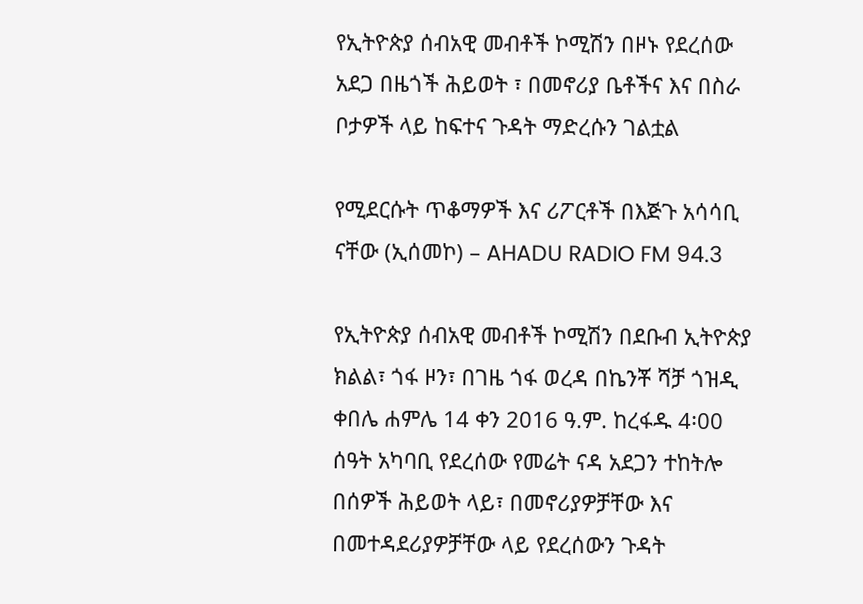የኢትዮጵያ ሰብአዊ መብቶች ኮሚሽን በዞኑ የደረሰው አደጋ በዜጎች ሕይወት ፣ በመኖሪያ ቤቶችና እና በስራ ቦታዎች ላይ ከፍተና ጉዳት ማድረሱን ገልቷል

የሚደርሱት ጥቆማዎች እና ሪፖርቶች በእጅጉ አሳሳቢ ናቸው (ኢሰመኮ) – AHADU RADIO FM 94.3

የኢትዮጵያ ሰብአዊ መብቶች ኮሚሽን በደቡብ ኢትዮጵያ ክልል፣ ጎፋ ዞን፣ በገዜ ጎፋ ወረዳ በኬንቾ ሻቻ ጎዝዲ ቀበሌ ሐምሌ 14 ቀን 2016 ዓ.ም. ከረፋዱ 4፡00 ሰዓት አካባቢ የደረሰው የመሬት ናዳ አደጋን ተከትሎ በሰዎች ሕይወት ላይ፣ በመኖሪያዎቻቸው እና በመተዳደሪያዎቻቸው ላይ የደረሰውን ጉዳት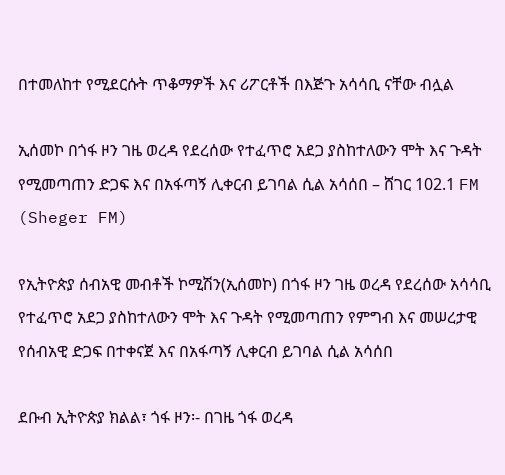በተመለከተ የሚደርሱት ጥቆማዎች እና ሪፖርቶች በእጅጉ አሳሳቢ ናቸው ብሏል

ኢሰመኮ በጎፋ ዞን ገዜ ወረዳ የደረሰው የተፈጥሮ አደጋ ያስከተለውን ሞት እና ጉዳት የሚመጣጠን ድጋፍ እና በአፋጣኝ ሊቀርብ ይገባል ሲል አሳሰበ – ሸገር 102.1 FM (Sheger FM)

የኢትዮጵያ ሰብአዊ መብቶች ኮሚሽን(ኢሰመኮ) በጎፋ ዞን ገዜ ወረዳ የደረሰው አሳሳቢ የተፈጥሮ አደጋ ያስከተለውን ሞት እና ጉዳት የሚመጣጠን የምግብ እና መሠረታዊ የሰብአዊ ድጋፍ በተቀናጀ እና በአፋጣኝ ሊቀርብ ይገባል ሲል አሳሰበ

ደቡብ ኢትዮጵያ ክልል፣ ጎፋ ዞን፡- በገዜ ጎፋ ወረዳ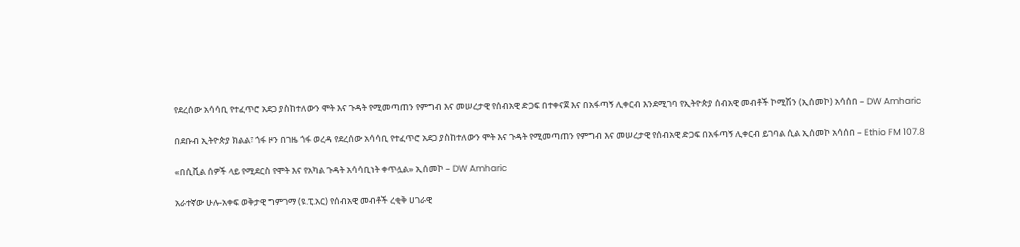የደረሰው አሳሳቢ የተፈጥሮ አደጋ ያስከተለውን ሞት እና ጉዳት የሚመጣጠን የምግብ እና መሠረታዊ የሰብአዊ ድጋፍ በተቀናጀ እና በአፋጣኝ ሊቀርብ እንደሚገባ የኢትዮጵያ ሰብአዊ መብቶች ኮሚሽን (ኢሰመኮ) አሳሰበ – DW Amharic

በደቡብ ኢትዮጵያ ክልል፣ ጎፋ ዞን በገዜ ጎፋ ወረዳ የደረሰው አሳሳቢ የተፈጥሮ አደጋ ያስከተለውን ሞት እና ጉዳት የሚመጣጠን የምግብ እና መሠረታዊ የሰብአዊ ድጋፍ በአፋጣኝ ሊቀርብ ይገባል ሲል ኢሰመኮ አሳሰበ – Ethio FM 107.8

«በሲቪል ሰዎች ላይ የሚደርስ የሞት እና የአካል ጉዳት አሳሳቢነት ቀጥሏል» ኢሰመኮ – DW Amharic

አራተኛው ሁሉ-አቀፍ ወቅታዊ ግምገማ (ዩ.ፒ.አር) የሰብአዊ መብቶች ረቂቅ ሀገራዊ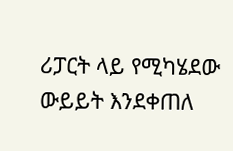ሪፓርት ላይ የሚካሄደው ውይይት እንደቀጠለ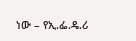ነው – የኢ.ፌ.ዴ.ሪ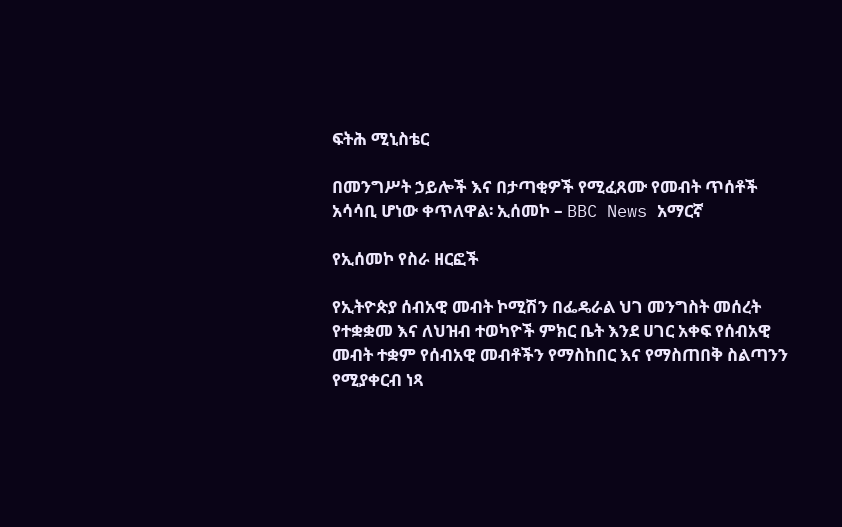ፍትሕ ሚኒስቴር

በመንግሥት ኃይሎች እና በታጣቂዎች የሚፈጸሙ የመብት ጥሰቶች አሳሳቢ ሆነው ቀጥለዋል፡ ኢሰመኮ – BBC News አማርኛ

የኢሰመኮ የስራ ዘርፎች

የኢትዮጵያ ሰብአዊ መብት ኮሚሽን በፌዴራል ህገ መንግስት መሰረት የተቋቋመ እና ለህዝብ ተወካዮች ምክር ቤት እንደ ሀገር አቀፍ የሰብአዊ መብት ተቋም የሰብአዊ መብቶችን የማስከበር እና የማስጠበቅ ስልጣንን የሚያቀርብ ነጻ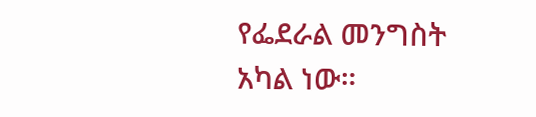የፌደራል መንግስት አካል ነው።